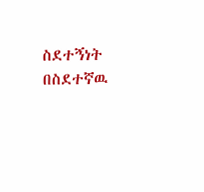ስደተኝነት በስደተኛዉ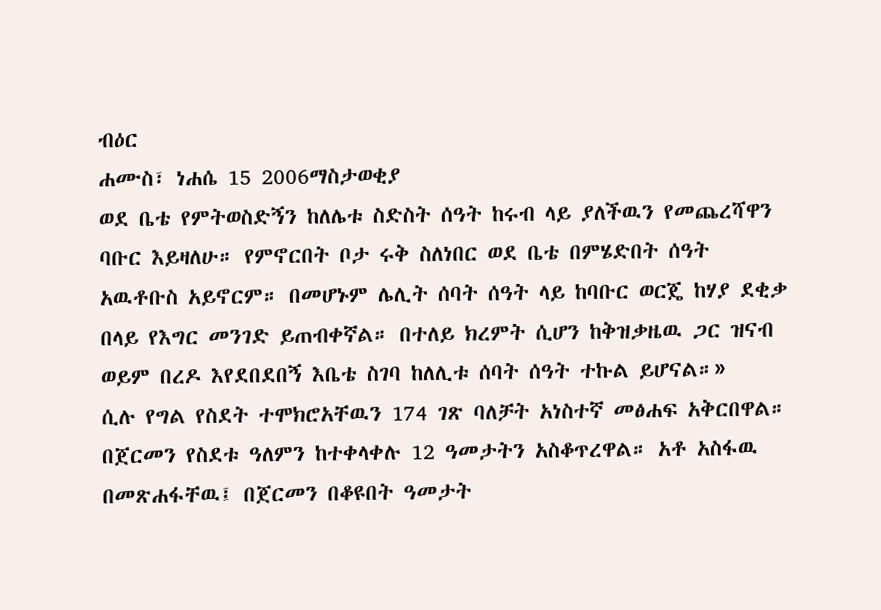ብዕር
ሐሙስ፣ ነሐሴ 15 2006ማስታወቂያ
ወደ ቤቴ የምትወስድኝን ከለሌቱ ስድስት ሰዓት ከሩብ ላይ ያለችዉን የመጨረሻዋን ባቡር እይዛለሁ። የምኖርበት ቦታ ሩቅ ስለነበር ወደ ቤቴ በምሄድበት ሰዓት አዉቶቡስ አይኖርም። በመሆኑም ሌሊት ሰባት ሰዓት ላይ ከባቡር ወርጄ ከሃያ ደቂቃ በላይ የእግር መንገድ ይጠብቀኛል። በተለይ ክረምት ሲሆን ከቅዝቃዜዉ ጋር ዝናብ ወይም በረዶ እየደበደበኝ እቤቴ ስገባ ከለሊቱ ሰባት ሰዓት ተኩል ይሆናል።»
ሲሉ የግል የስደት ተሞክሮአቸዉን 174 ገጽ ባለቻት አነስተኛ መፅሐፍ አቅርበዋል። በጀርመን የስደቱ ዓለምን ከተቀላቀሉ 12 ዓመታትን አስቆጥረዋል። አቶ አስፋዉ በመጽሐፋቸዉ፤ በጀርመን በቆዩበት ዓመታት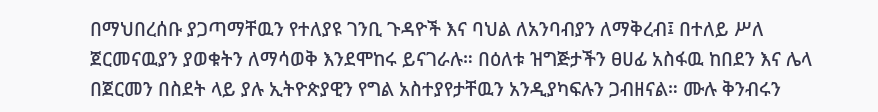በማህበረሰቡ ያጋጣማቸዉን የተለያዩ ገንቢ ጉዳዮች እና ባህል ለአንባብያን ለማቅረብ፤ በተለይ ሥለ ጀርመናዉያን ያወቁትን ለማሳወቅ እንደሞከሩ ይናገራሉ። በዕለቱ ዝግጅታችን ፀሀፊ አስፋዉ ከበደን እና ሌላ በጀርመን በስደት ላይ ያሉ ኢትዮጵያዊን የግል አስተያየታቸዉን አንዲያካፍሉን ጋብዘናል። ሙሉ ቅንብሩን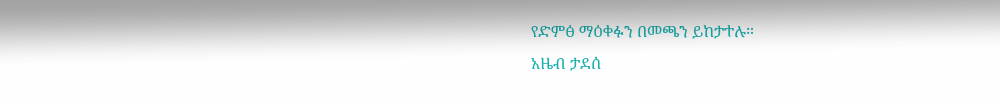የድምፅ ማዕቀፉን በመጫን ይከታተሉ።
አዜብ ታደሰ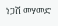ነጋሽ መሃመድ